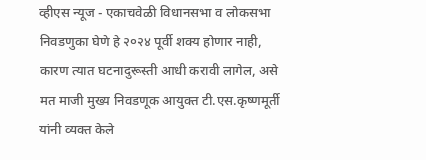व्हीएस न्यूज - एकाचवेळी विधानसभा व लोकसभा निवडणुका घेणे हे २०२४ पूर्वी शक्य होणार नाही, कारण त्यात घटनादुरूस्ती आधी करावी लागेल, असे मत माजी मुख्य निवडणूक आयुक्त टी.एस.कृष्णमूर्ती यांनी व्यक्त केले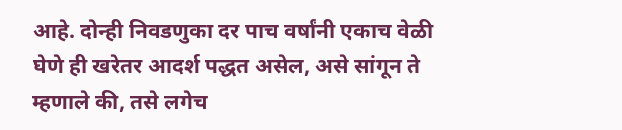आहे. दोन्ही निवडणुका दर पाच वर्षांनी एकाच वेळी घेणे ही खरेतर आदर्श पद्धत असेल, असे सांगून ते म्हणाले की, तसे लगेच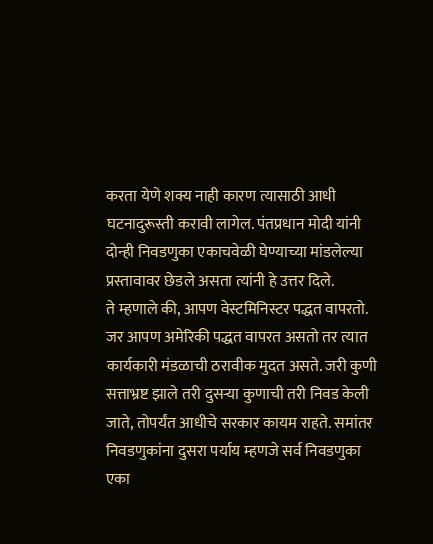करता येणे शक्य नाही कारण त्यासाठी आधी घटनादुरूस्ती करावी लागेल. पंतप्रधान मोदी यांनी दोन्ही निवडणुका एकाचवेळी घेण्याच्या मांडलेल्या प्रस्तावावर छेडले असता त्यांनी हे उत्तर दिले.
ते म्हणाले की, आपण वेस्टमिनिस्टर पद्धत वापरतो. जर आपण अमेरिकी पद्धत वापरत असतो तर त्यात कार्यकारी मंडळाची ठरावीक मुदत असते. जरी कुणी सत्ताभ्रष्ट झाले तरी दुसऱ्या कुणाची तरी निवड केली जाते, तोपर्यंत आधीचे सरकार कायम राहते. समांतर निवडणुकांना दुसरा पर्याय म्हणजे सर्व निवडणुका एका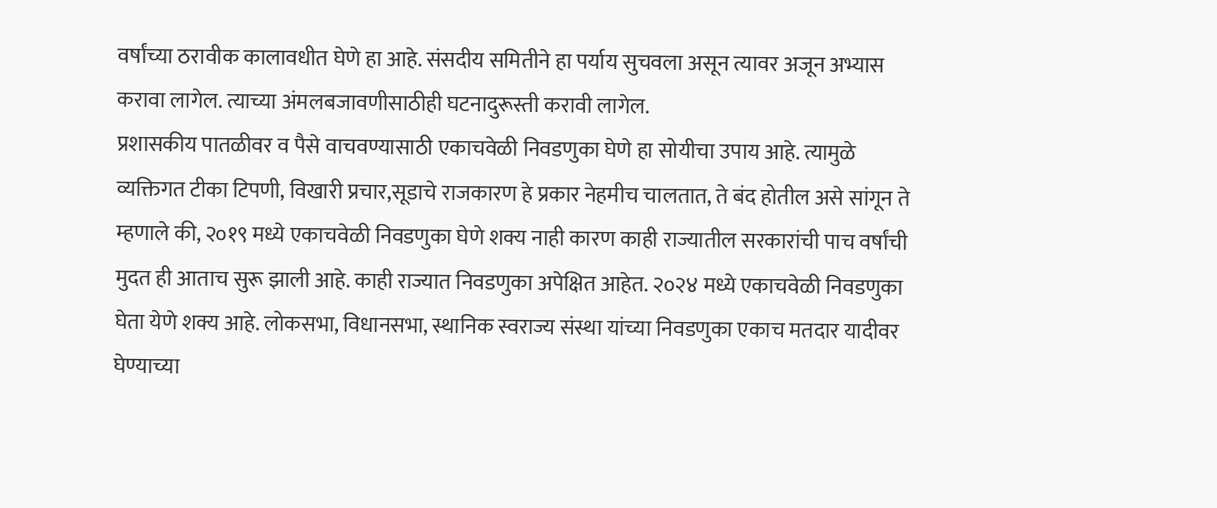वर्षांच्या ठरावीक कालावधीत घेणे हा आहे. संसदीय समितीने हा पर्याय सुचवला असून त्यावर अजून अभ्यास करावा लागेल. त्याच्या अंमलबजावणीसाठीही घटनादुरूस्ती करावी लागेल.
प्रशासकीय पातळीवर व पैसे वाचवण्यासाठी एकाचवेळी निवडणुका घेणे हा सोयीचा उपाय आहे. त्यामुळे व्यक्तिगत टीका टिपणी, विखारी प्रचार,सूडाचे राजकारण हे प्रकार नेहमीच चालतात, ते बंद होतील असे सांगून ते म्हणाले की, २०१९ मध्ये एकाचवेळी निवडणुका घेणे शक्य नाही कारण काही राज्यातील सरकारांची पाच वर्षांची मुदत ही आताच सुरू झाली आहे. काही राज्यात निवडणुका अपेक्षित आहेत. २०२४ मध्ये एकाचवेळी निवडणुका घेता येणे शक्य आहे. लोकसभा, विधानसभा, स्थानिक स्वराज्य संस्था यांच्या निवडणुका एकाच मतदार यादीवर घेण्याच्या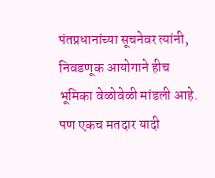पंतप्रधानांच्या सूचनेवर त्यांनी, निवडणूक आयोगाने हीच भूमिका वेळोवेळी मांडली आहे. पण एकच मतदार यादी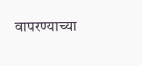वापरण्याच्या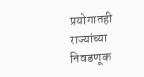प्रयोगातही राज्यांच्या निवडणूक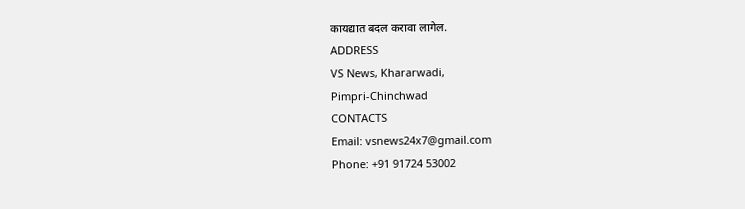कायद्यात बदल करावा लागेल.
ADDRESS
VS News, Khararwadi,
Pimpri-Chinchwad
CONTACTS
Email: vsnews24x7@gmail.com
Phone: +91 91724 53002